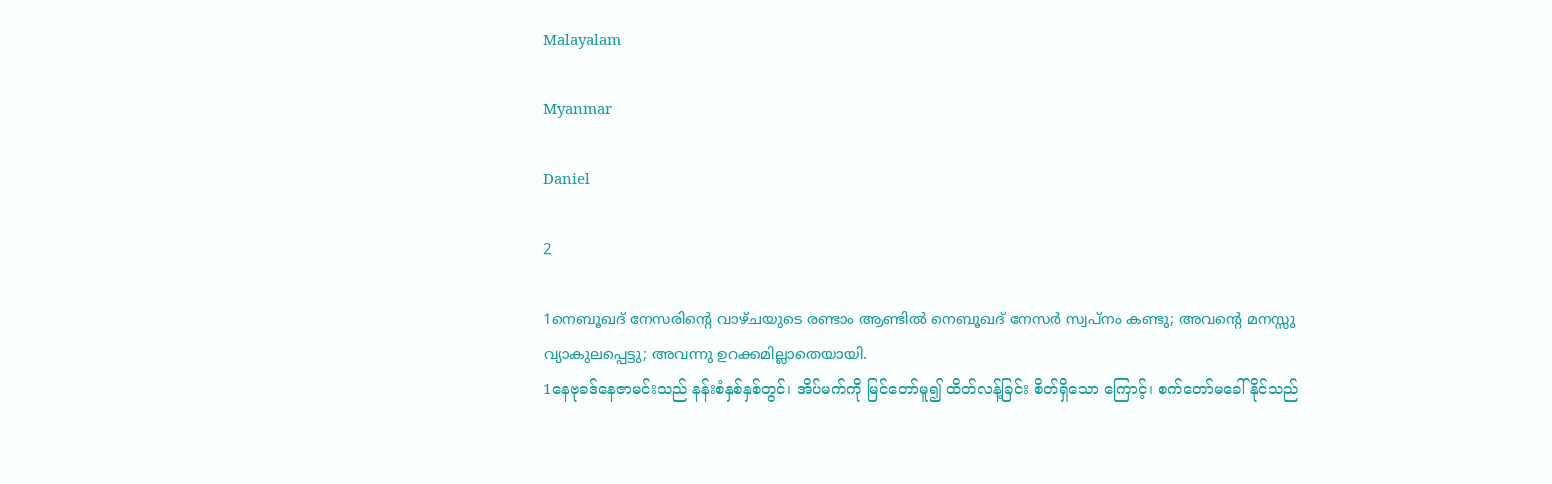Malayalam

Myanmar

Daniel

2

1നെബൂഖദ് നേസരിന്റെ വാഴ്ചയുടെ രണ്ടാം ആണ്ടില്‍ നെബൂഖദ് നേസര്‍ സ്വപ്നം കണ്ടു; അവന്റെ മനസ്സു വ്യാകുലപ്പെട്ടു; അവന്നു ഉറക്കമില്ലാതെയായി.
1နေဗုခဒ်နေဇာမင်းသည် နန်းစံနှစ်နှစ်တွင်၊ အိပ်မက်ကို မြင်တော်မူ၍ ထိတ်လန့်ခြင်း စိတ်ရှိသော ကြောင့်၊ စက်တော်မခေါ်နိုင်သည်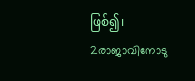ဖြစ်၍၊
2രാജാവിനോടു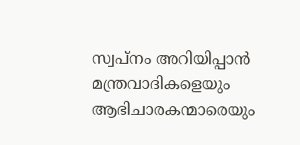സ്വപ്നം അറിയിപ്പാന്‍ മന്ത്രവാദികളെയും ആഭിചാരകന്മാരെയും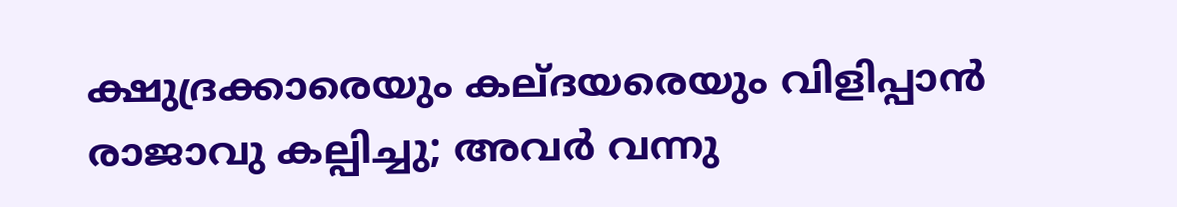ക്ഷുദ്രക്കാരെയും കല്ദയരെയും വിളിപ്പാന്‍ രാജാവു കല്പിച്ചു; അവര്‍ വന്നു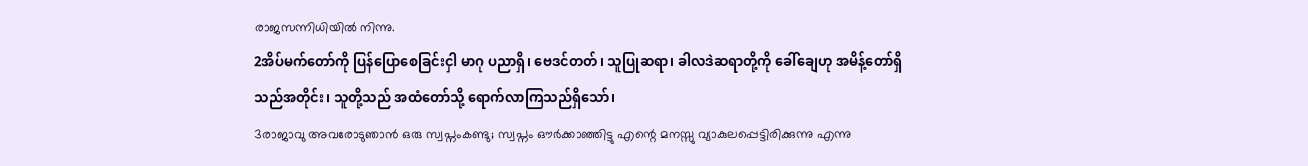രാജസന്നിധിയില്‍ നിന്നു.
2အိပ်မက်တော်ကို ပြန်ပြောစေခြင်းငှါ မာဂု ပညာရှိ၊ ဗေဒင်တတ်၊ သူပြုဆရာ၊ ခါလဒဲဆရာတို့ကို ခေါ်ချေဟု အမိန့်တော်ရှိသည်အတိုင်း၊ သူတို့သည် အထံတော်သို့ ရောက်လာကြသည်ရှိသော်၊
3രാജാവു അവരോടുഞാന്‍ ഒരു സ്വപ്നംകണ്ടു; സ്വപ്നം ഔര്‍ക്കാഞ്ഞിട്ടു എന്റെ മനസ്സു വ്യാകുലപ്പെട്ടിരിക്കുന്നു എന്നു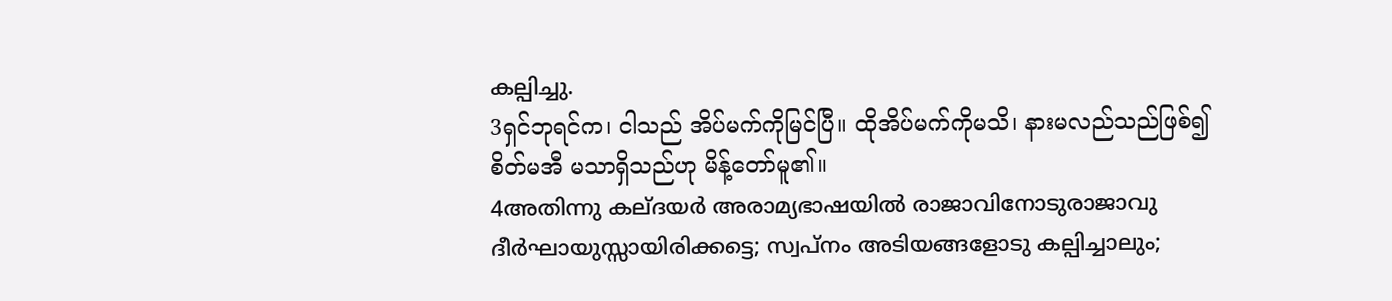കല്പിച്ചു.
3ရှင်ဘုရင်က၊ ငါသည် အိပ်မက်ကိုမြင်ပြီ။ ထိုအိပ်မက်ကိုမသိ၊ နားမလည်သည်ဖြစ်၍ စိတ်မအီ မသာရှိသည်ဟု မိန့်တော်မူ၏။
4അതിന്നു കല്ദയര്‍ അരാമ്യഭാഷയില്‍ രാജാവിനോടുരാജാവു ദീര്‍ഘായുസ്സായിരിക്കട്ടെ; സ്വപ്നം അടിയങ്ങളോടു കല്പിച്ചാലും;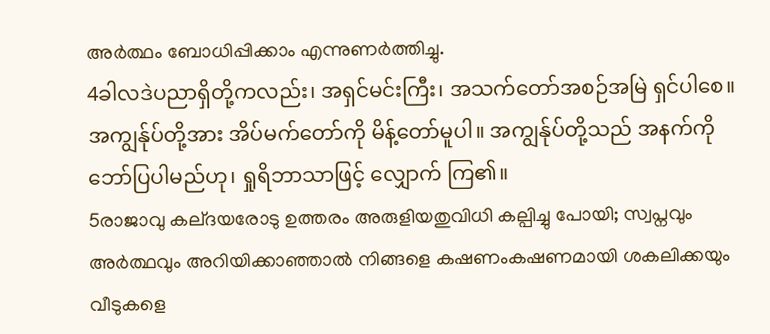അര്‍ത്ഥം ബോധിപ്പിക്കാം എന്നുണര്‍ത്തിച്ചു.
4ခါလဒဲပညာရှိတို့ကလည်း၊ အရှင်မင်းကြီး၊ အသက်တော်အစဉ်အမြဲ ရှင်ပါစေ။ အကျွန်ုပ်တို့အား အိပ်မက်တော်ကို မိန့်တော်မူပါ။ အကျွန်ုပ်တို့သည် အနက်ကို ဘော်ပြပါမည်ဟု၊ ရှုရိဘာသာဖြင့် လျှောက် ကြ၏။
5രാജാവു കല്ദയരോടു ഉത്തരം അരുളിയതുവിധി കല്പിച്ചു പോയി; സ്വപ്നവും അര്‍ത്ഥവും അറിയിക്കാഞ്ഞാല്‍ നിങ്ങളെ കഷണംകഷണമായി ശകലിക്കയും വീടുകളെ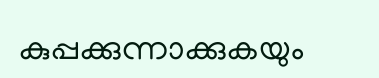കുപ്പക്കുന്നാക്കുകയും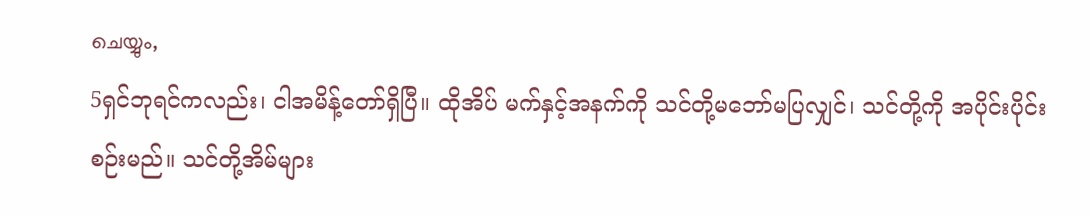ചെയ്യും,
5ရှင်ဘုရင်ကလည်း၊ ငါအမိန့်တော်ရှိပြီ။ ထိုအိပ် မက်နှင့်အနက်ကို သင်တို့မဘော်မပြလျှင်၊ သင်တို့ကို အပိုင်းပိုင်းစဉ်းမည်။ သင်တို့အိမ်များ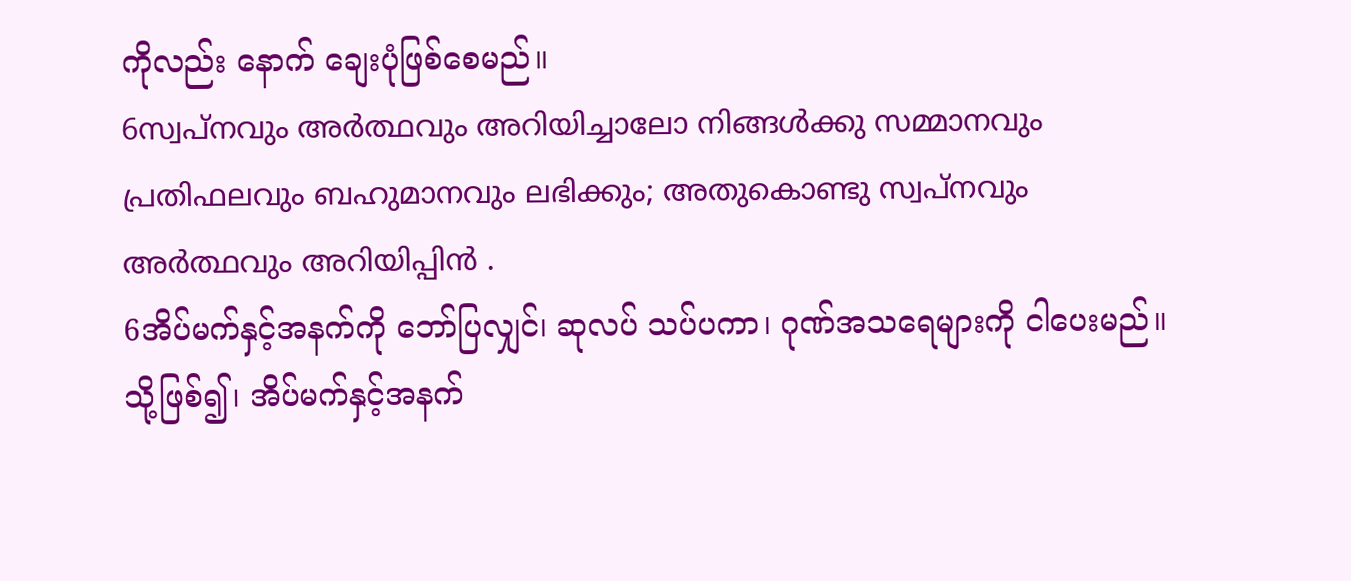ကိုလည်း နောက် ချေးပုံဖြစ်စေမည်။
6സ്വപ്നവും അര്‍ത്ഥവും അറിയിച്ചാലോ നിങ്ങള്‍ക്കു സമ്മാനവും പ്രതിഫലവും ബഹുമാനവും ലഭിക്കും; അതുകൊണ്ടു സ്വപ്നവും അര്‍ത്ഥവും അറിയിപ്പിന്‍ .
6အိပ်မက်နှင့်အနက်ကို ဘော်ပြလျှင်၊ ဆုလပ် သပ်ပကာ၊ ဂုဏ်အသရေများကို ငါပေးမည်။ သို့ဖြစ်၍၊ အိပ်မက်နှင့်အနက်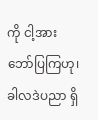ကို ငါ့အားဘော်ပြကြဟု၊ ခါလဒဲပညာ ရှိ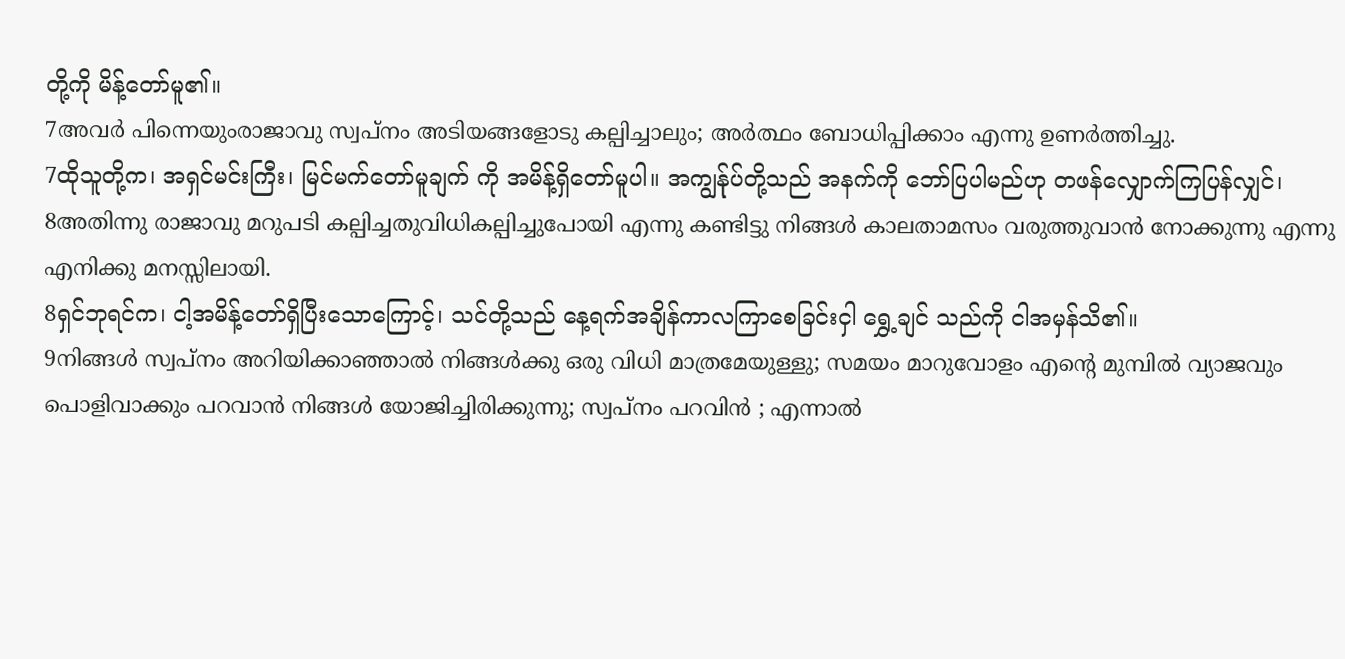တို့ကို မိန့်တော်မူ၏။
7അവര്‍ പിന്നെയുംരാജാവു സ്വപ്നം അടിയങ്ങളോടു കല്പിച്ചാലും; അര്‍ത്ഥം ബോധിപ്പിക്കാം എന്നു ഉണര്‍ത്തിച്ചു.
7ထိုသူတို့က၊ အရှင်မင်းကြီး၊ မြင်မက်တော်မူချက် ကို အမိန့်ရှိတော်မူပါ။ အကျွန်ုပ်တို့သည် အနက်ကို ဘော်ပြပါမည်ဟု တဖန်လျှောက်ကြပြန်လျှင်၊
8അതിന്നു രാജാവു മറുപടി കല്പിച്ചതുവിധികല്പിച്ചുപോയി എന്നു കണ്ടിട്ടു നിങ്ങള്‍ കാലതാമസം വരുത്തുവാന്‍ നോക്കുന്നു എന്നു എനിക്കു മനസ്സിലായി.
8ရှင်ဘုရင်က၊ ငါ့အမိန့်တော်ရှိပြီးသောကြောင့်၊ သင်တို့သည် နေ့ရက်အချိန်ကာလကြာစေခြင်းငှါ ရွှေ့ချင် သည်ကို ငါအမှန်သိ၏။
9നിങ്ങള്‍ സ്വപ്നം അറിയിക്കാഞ്ഞാല്‍ നിങ്ങള്‍ക്കു ഒരു വിധി മാത്രമേയുള്ളു; സമയം മാറുവോളം എന്റെ മുമ്പില്‍ വ്യാജവും പൊളിവാക്കും പറവാന്‍ നിങ്ങള്‍ യോജിച്ചിരിക്കുന്നു; സ്വപ്നം പറവിന്‍ ; എന്നാല്‍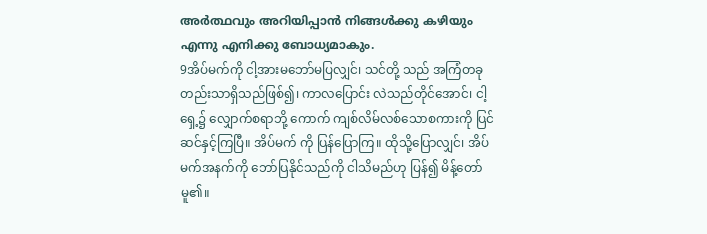അര്‍ത്ഥവും അറിയിപ്പാന്‍ നിങ്ങള്‍ക്കു കഴിയും എന്നു എനിക്കു ബോധ്യമാകും.
9အိပ်မက်ကို ငါ့အားမဘော်မပြလျှင်၊ သင်တို့ သည် အကြံတခုတည်းသာရှိသည်ဖြစ်၍၊ ကာလပြောင်း လဲသည်တိုင်အောင်၊ ငါ့ရှေ့၌ လျှောက်စရာဘို့ ကောက် ကျစ်လိမ်လစ်သောစကားကို ပြင်ဆင်နှင့်ကြပြီ။ အိပ်မက် ကို ပြန်ပြောကြ။ ထိုသို့ပြောလျှင်၊ အိပ်မက်အနက်ကို ဘော်ပြနိုင်သည်ကို ငါသိမည်ဟု ပြန်၍ မိန့်တော်မူ၏။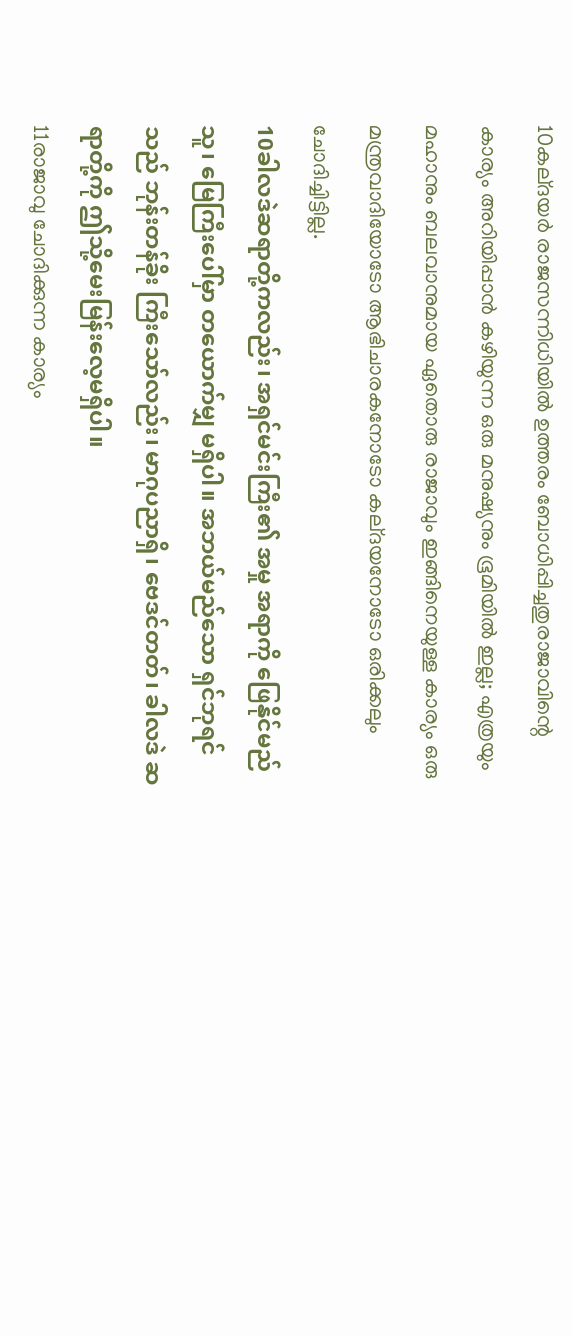10കല്ദയര്‍ രാജസന്നിധിയില്‍ ഉത്തരം ബോധിപ്പിച്ചതുരാജാവിന്റെ കാര്യം അറിയിപ്പാന്‍ കഴിയുന്ന ഒരു മനുഷ്യനും ഭൂമിയില്‍ ഇല്ല; എത്രയും മഹാനും ബലവാനുമായ ഏതൊരു രാജാവും ഇങ്ങിനെയുള്ള കാര്യം ഒരു മന്ത്രവാദിയോടോ ആഭിചാരകനോടോ കല്ദയനോടോ ഒരിക്കലും ചോദിച്ചിട്ടില്ല.
10ခါလဒဲဆရာတို့ကလည်း၊ အရှင်မင်းကြီး၏ အမှု အရာကို ဖြေနိုင်မည်သူ၊ မြေကြီးပေါ်မှာ တယောက်မျှ မရှိပါ။ အဘယ်မည်သော ရှင်ဘုရင်သည် ဘုန်းတန်ခိုး ကြီးသော်လည်း၊ မာဂုပညာရှိ၊ ဗေဒင်တတ်၊ ခါလဒဲ ဆရာတို့ကို ဤသို့မေးမြန်းလေ့မရှိပါ။
11രാജാവു ചോദിക്കുന്ന കാര്യം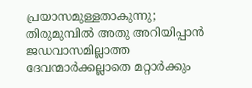പ്രയാസമുള്ളതാകുന്നു; തിരുമുമ്പില്‍ അതു അറിയിപ്പാന്‍ ജഡവാസമില്ലാത്ത ദേവന്മാര്‍ക്കല്ലാതെ മറ്റാര്‍ക്കും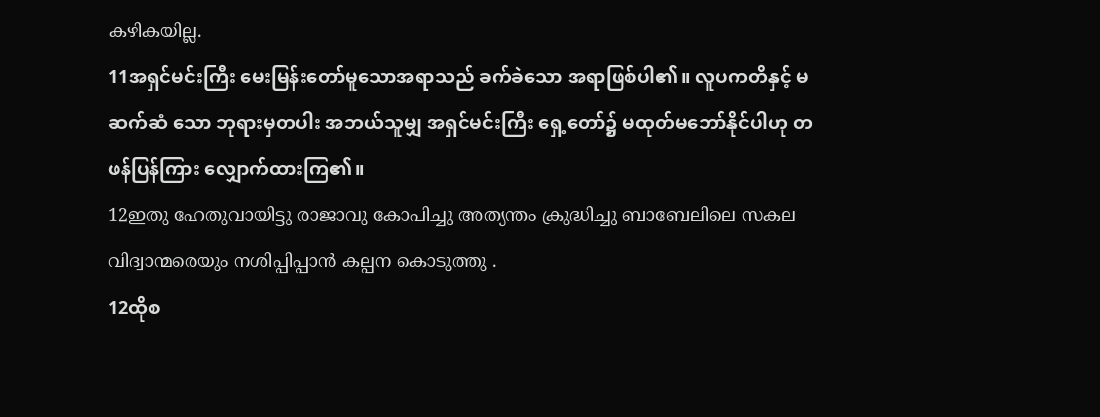കഴികയില്ല.
11အရှင်မင်းကြီး မေးမြန်းတော်မူသောအရာသည် ခက်ခဲသော အရာဖြစ်ပါ၏။ လူပကတိနှင့် မဆက်ဆံ သော ဘုရားမှတပါး အဘယ်သူမျှ အရှင်မင်းကြီး ရှေ့တော်၌ မထုတ်မဘော်နိုင်ပါဟု တဖန်ပြန်ကြား လျှောက်ထားကြ၏။
12ഇതു ഹേതുവായിട്ടു രാജാവു കോപിച്ചു അത്യന്തം ക്രുദ്ധിച്ചു ബാബേലിലെ സകല വിദ്വാന്മരെയും നശിപ്പിപ്പാന്‍ കല്പന കൊടുത്തു .
12ထိုစ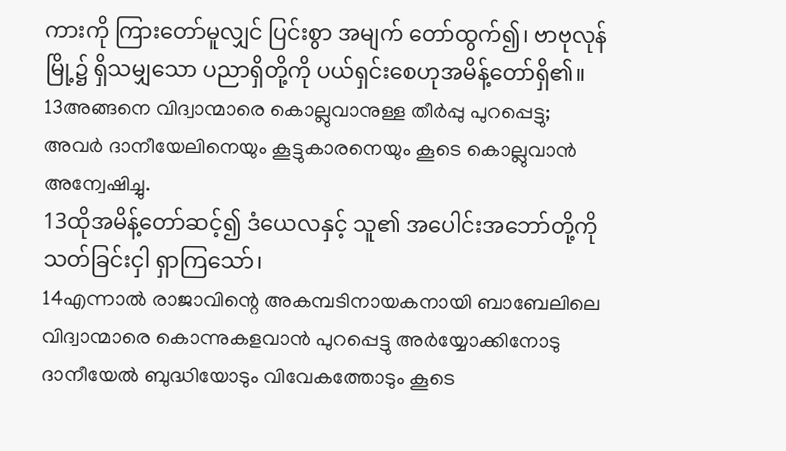ကားကို ကြားတော်မူလျှင် ပြင်းစွာ အမျက် တော်ထွက်၍၊ ဗာဗုလုန်မြို့၌ ရှိသမျှသော ပညာရှိတို့ကို ပယ်ရှင်းစေဟုအမိန့်တော်ရှိ၏။
13അങ്ങനെ വിദ്വാന്മാരെ കൊല്ലുവാനുള്ള തീര്‍പ്പു പുറപ്പെട്ടു; അവര്‍ ദാനീയേലിനെയും കൂട്ടുകാരനെയും കൂടെ കൊല്ലുവാന്‍ അന്വേഷിച്ചു.
13ထိုအမိန့်တော်ဆင့်၍ ဒံယေလနှင့် သူ၏ အပေါင်းအဘော်တို့ကို သတ်ခြင်းငှါ ရှာကြသော်၊
14എന്നാല്‍ രാജാവിന്റെ അകമ്പടിനായകനായി ബാബേലിലെ വിദ്വാന്മാരെ കൊന്നുകളവാന്‍ പുറപ്പെട്ടു അര്‍യ്യോക്കിനോടു ദാനീയേല്‍ ബുദ്ധിയോടും വിവേകത്തോടും കൂടെ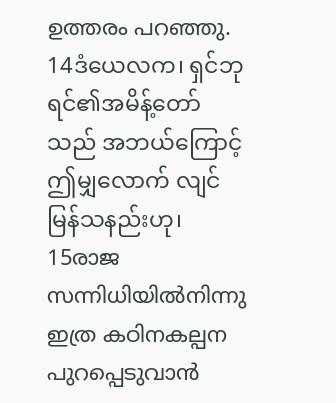ഉത്തരം പറഞ്ഞു.
14ဒံယေလက၊ ရှင်ဘုရင်၏အမိန့်တော်သည် အဘယ်ကြောင့် ဤမျှလောက် လျင်မြန်သနည်းဟု၊
15രാജ സന്നിധിയില്‍നിന്നു ഇത്ര കഠിനകല്പന പുറപ്പെടുവാന്‍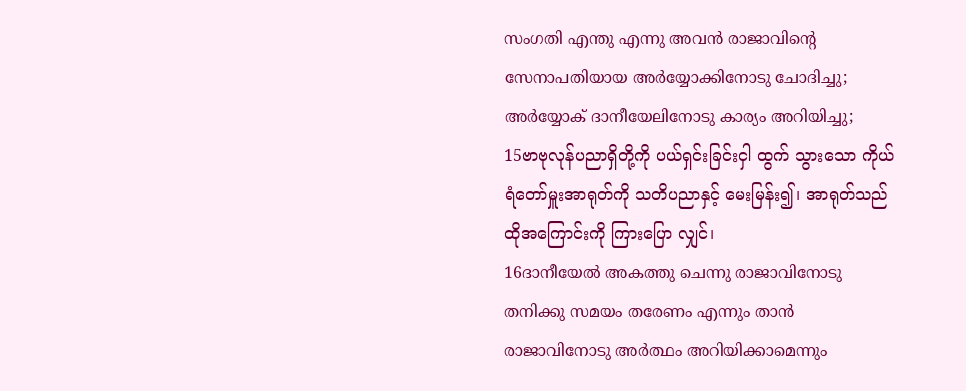സംഗതി എന്തു എന്നു അവന്‍ രാജാവിന്റെ സേനാപതിയായ അര്‍യ്യോക്കിനോടു ചോദിച്ചു; അര്‍യ്യോക്‍ ദാനീയേലിനോടു കാര്യം അറിയിച്ചു;
15ဗာဗုလုန်ပညာရှိတို့ကို ပယ်ရှင်းခြင်းငှါ ထွက် သွားသော ကိုယ်ရံတော်မှူးအာရုတ်ကို သတိပညာနှင့် မေးမြန်း၍၊ အာရုတ်သည် ထိုအကြောင်းကို ကြားပြော လျှင်၊
16ദാനീയേല്‍ അകത്തു ചെന്നു രാജാവിനോടു തനിക്കു സമയം തരേണം എന്നും താന്‍ രാജാവിനോടു അര്‍ത്ഥം അറിയിക്കാമെന്നും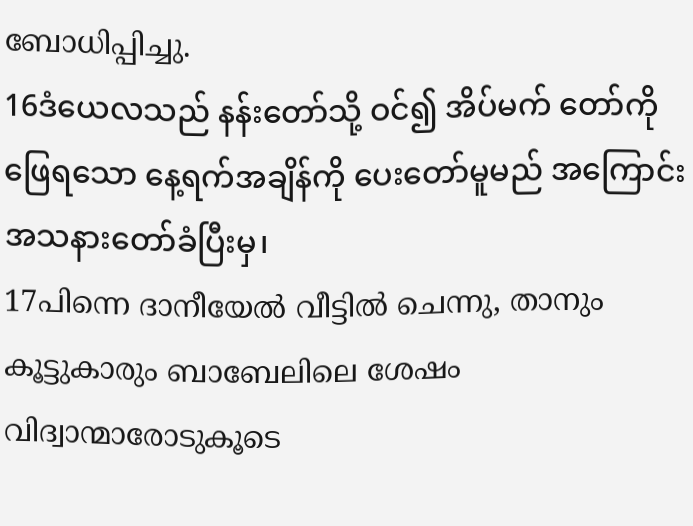ബോധിപ്പിച്ചു.
16ဒံယေလသည် နန်းတော်သို့ ဝင်၍ အိပ်မက် တော်ကို ဖြေရသော နေ့ရက်အချိန်ကို ပေးတော်မူမည် အကြောင်း အသနားတော်ခံပြီးမှ၊
17പിന്നെ ദാനീയേല്‍ വീട്ടില്‍ ചെന്നു, താനും കൂട്ടുകാരും ബാബേലിലെ ശേഷം വിദ്വാന്മാരോടുകൂടെ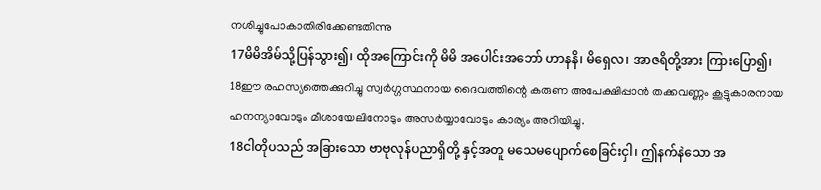നശിച്ചുപോകാതിരിക്കേണ്ടതിന്നു
17မိမိအိမ်သို့ပြန်သွား၍၊ ထိုအကြောင်းကို မိမိ အပေါင်းအဘော် ဟာနနိ၊ မိရှေလ၊ အာဇရိတို့အား ကြားပြော၍၊
18ഈ രഹസ്യത്തെക്കുറിച്ചു സ്വര്‍ഗ്ഗസ്ഥനായ ദൈവത്തിന്റെ കരുണ അപേക്ഷിപ്പാന്‍ തക്കവണ്ണം കൂട്ടുകാരനായ ഹനന്യാവോടും മീശായേലിനോടും അസര്‍യ്യാവോടും കാര്യം അറിയിച്ചു.
18ငါတိုပသည် အခြားသော ဗာဗုလုန်ပညာရှိတို့ နှင့်အတူ မသေမပျောက်စေခြင်းငှါ၊ ဤနက်နဲသော အ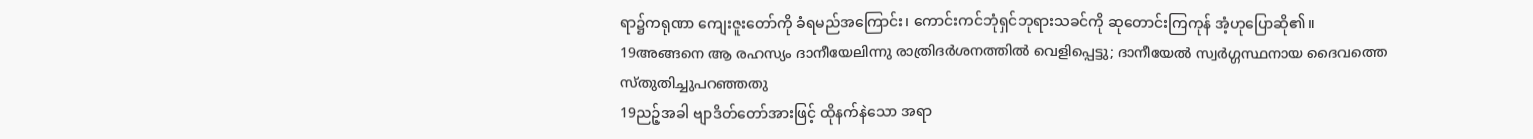ရာ၌ကရုဏာ ကျေးဇူးတော်ကို ခံရမည်အကြောင်း၊ ကောင်းကင်ဘုံရှင်ဘုရားသခင်ကို ဆုတောင်းကြကုန် အံ့ဟုပြောဆို၏။
19അങ്ങനെ ആ രഹസ്യം ദാനീയേലിന്നു രാത്രിദര്‍ശനത്തില്‍ വെളിപ്പെട്ടു; ദാനീയേല്‍ സ്വര്‍ഗ്ഗസ്ഥനായ ദൈവത്തെ സ്തുതിച്ചുപറഞ്ഞതു
19ညဉ့်အခါ ဗျာဒိတ်တော်အားဖြင့် ထိုနက်နဲသော အရာ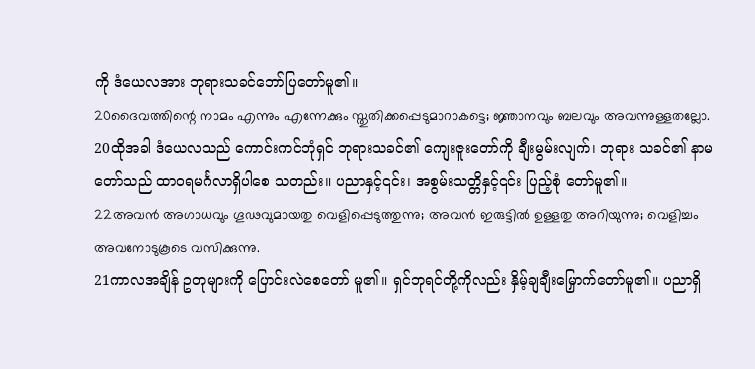ကို ဒံယေလအား ဘုရားသခင်ဘော်ပြတော်မူ၏။
20ദൈവത്തിന്റെ നാമം എന്നും എന്നേക്കും സ്തുതിക്കപ്പെടുമാറാകട്ടെ; ജ്ഞാനവും ബലവും അവന്നുള്ളതല്ലോ.
20ထိုအခါ ဒံယေလသည် ကောင်းကင်ဘုံရှင် ဘုရားသခင်၏ ကျေးဇူးတော်ကို ချီးမွမ်းလျက်၊ ဘုရား သခင်၏ နာမတော်သည် ထာဝရမင်္ဂလာရှိပါစေ သတည်း။ ပညာနှင့်၎င်း၊ အစွမ်းသတ္တိနှင့်၎င်း ပြည့်စုံ တော်မူ၏။
22അവന്‍ അഗാധവും ഗൂഢവുമായതു വെളിപ്പെടുത്തുന്നു; അവന്‍ ഇരുട്ടില്‍ ഉള്ളതു അറിയുന്നു; വെളിച്ചം അവനോടുകൂടെ വസിക്കുന്നു.
21ကာလအချိန် ဥတုများကို ပြောင်းလဲစေတော် မူ၏။ ရှင်ဘုရင်တို့ကိုလည်း နှိမ့်ချချီးမြှောက်တော်မူ၏။ ပညာရှိ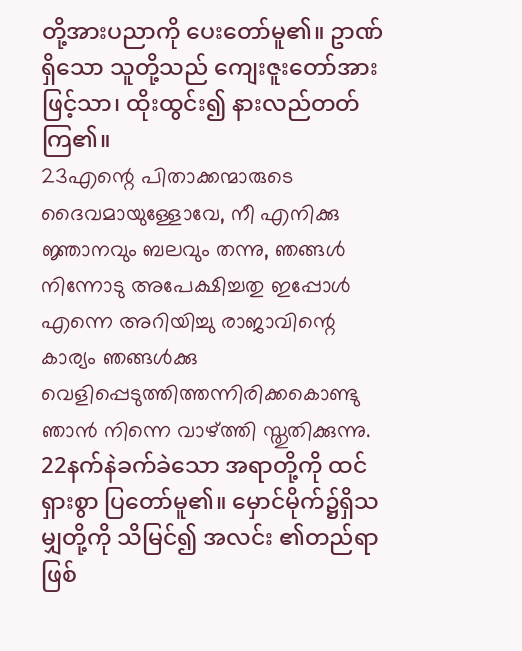တို့အားပညာကို ပေးတော်မူ၏။ ဥာဏ်ရှိသော သူတို့သည် ကျေးဇူးတော်အားဖြင့်သာ၊ ထိုးထွင်း၍ နားလည်တတ်ကြ၏။
23എന്റെ പിതാക്കന്മാരുടെ ദൈവമായുള്ളോവേ, നീ എനിക്കു ജ്ഞാനവും ബലവും തന്നു, ഞങ്ങള്‍ നിന്നോടു അപേക്ഷിച്ചതു ഇപ്പോള്‍ എന്നെ അറിയിച്ചു രാജാവിന്റെ കാര്യം ഞങ്ങള്‍ക്കു വെളിപ്പെടുത്തിത്തന്നിരിക്കകൊണ്ടു ഞാന്‍ നിന്നെ വാഴ്ത്തി സ്തുതിക്കുന്നു.
22နက်နဲခက်ခဲသော အရာတို့ကို ထင်ရှားစွာ ပြတော်မူ၏။ မှောင်မိုက်၌ရှိသမျှတို့ကို သိမြင်၍ အလင်း ၏တည်ရာဖြစ်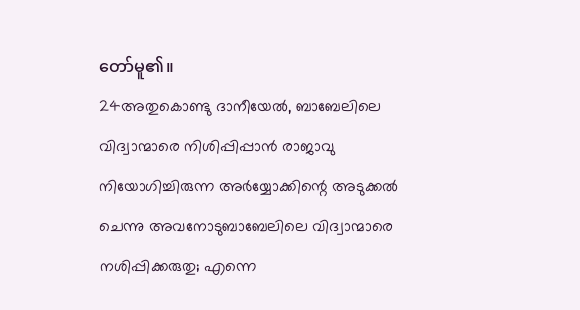တော်မူ၏။
24അതുകൊണ്ടു ദാനീയേല്‍, ബാബേലിലെ വിദ്വാന്മാരെ നിശിപ്പിപ്പാന്‍ രാജാവു നിയോഗിച്ചിരുന്ന അര്‍യ്യോക്കിന്റെ അടുക്കല്‍ ചെന്നു അവനോടുബാബേലിലെ വിദ്വാന്മാരെ നശിപ്പിക്കരുതു; എന്നെ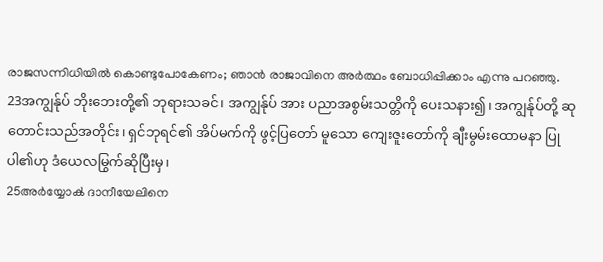രാജസന്നിധിയില്‍ കൊണ്ടുപോകേണം; ഞാന്‍ രാജാവിനെ അര്‍ത്ഥം ബോധിപ്പിക്കാം എന്നു പറഞ്ഞു.
23အကျွန်ုပ် ဘိုးဘေးတို့၏ ဘုရားသခင်၊ အကျွန်ုပ် အား ပညာအစွမ်းသတ္တိကို ပေးသနား၍၊ အကျွန်ုပ်တို့ ဆုတောင်းသည်အတိုင်း၊ ရှင်ဘုရင်၏ အိပ်မက်ကို ဖွင့်ပြတော် မူသော ကျေးဇူးတော်ကို ချီးမွမ်းထောမနာ ပြုပါ၏ဟု ဒံယေလမြွက်ဆိုပြီးမှ၊
25അര്‍യ്യോക്‍ ദാനീയേലിനെ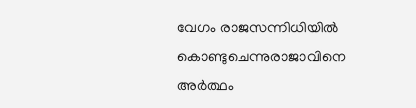വേഗം രാജസന്നിധിയില്‍ കൊണ്ടുചെന്നുരാജാവിനെ അര്‍ത്ഥം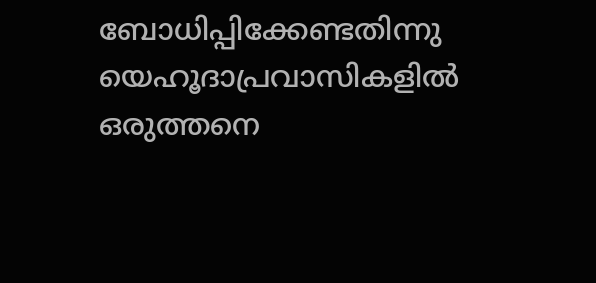ബോധിപ്പിക്കേണ്ടതിന്നു യെഹൂദാപ്രവാസികളില്‍ ഒരുത്തനെ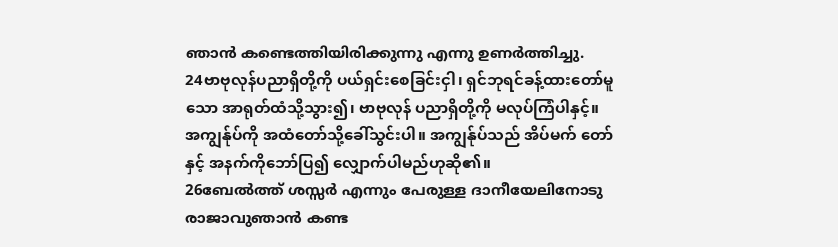ഞാന്‍ കണ്ടെത്തിയിരിക്കുന്നു എന്നു ഉണര്‍ത്തിച്ചു.
24ဗာဗုလုန်ပညာရှိတို့ကို ပယ်ရှင်းစေခြင်းငှါ၊ ရှင်ဘုရင်ခန့်ထားတော်မူသော အာရုတ်ထံသို့သွား၍၊ ဗာဗုလုန် ပညာရှိတို့ကို မလုပ်ကြံပါနှင့်။ အကျွန်ုပ်ကို အထံတော်သို့ခေါ်သွင်းပါ။ အကျွန်ုပ်သည် အိပ်မက် တော်နှင့် အနက်ကိုဘော်ပြ၍ လျှောက်ပါမည်ဟုဆို၏။
26ബേല്‍ത്ത് ശസ്സര്‍ എന്നും പേരുള്ള ദാനീയേലിനോടു രാജാവുഞാന്‍ കണ്ട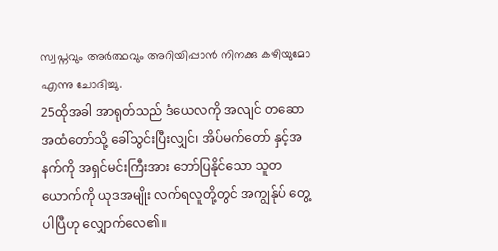സ്വപ്നവും അര്‍ത്ഥവും അറിയിപ്പാന്‍ നിനക്കു കഴിയുമോ എന്നു ചോദിച്ചു.
25ထိုအခါ အာရုတ်သည် ဒံယေလကို အလျင် တဆော အထံတော်သို့ ခေါ်သွင်းပြီးလျှင်၊ အိပ်မက်တော် နှင့်အနက်ကို အရှင်မင်းကြီးအား ဘော်ပြနိုင်သော သူတယောက်ကို ယုဒအမျိုး လက်ရလူတို့တွင် အကျွန်ုပ် တွေ့ပါပြီဟု လျှောက်လေ၏။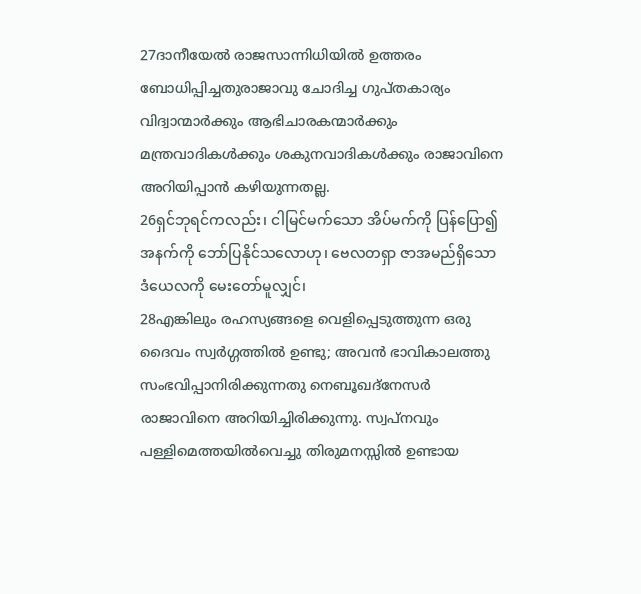27ദാനീയേല്‍ രാജസാന്നിധിയില്‍ ഉത്തരം ബോധിപ്പിച്ചതുരാജാവു ചോദിച്ച ഗുപ്തകാര്യം വിദ്വാന്മാര്‍ക്കും ആഭിചാരകന്മാര്‍ക്കും മന്ത്രവാദികള്‍ക്കും ശകുനവാദികള്‍ക്കും രാജാവിനെ അറിയിപ്പാന്‍ കഴിയുന്നതല്ല.
26ရှင်ဘုရင်ကလည်း၊ ငါမြင်မက်သော အိပ်မက်ကို ပြန်ပြော၍ အနက်ကို ဘော်ပြနိုင်သလောဟု၊ ဗေလတရှာ ဇာအမည်ရှိသော ဒံယေလကို မေးတော်မူလျှင်၊
28എങ്കിലും രഹസ്യങ്ങളെ വെളിപ്പെടുത്തുന്ന ഒരു ദൈവം സ്വര്‍ഗ്ഗത്തില്‍ ഉണ്ടു; അവന്‍ ഭാവികാലത്തു സംഭവിപ്പാനിരിക്കുന്നതു നെബൂഖദ്നേസര്‍ രാജാവിനെ അറിയിച്ചിരിക്കുന്നു. സ്വപ്നവും പള്ളിമെത്തയില്‍വെച്ചു തിരുമനസ്സില്‍ ഉണ്ടായ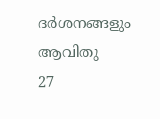ദര്‍ശനങ്ങളും ആവിതു
27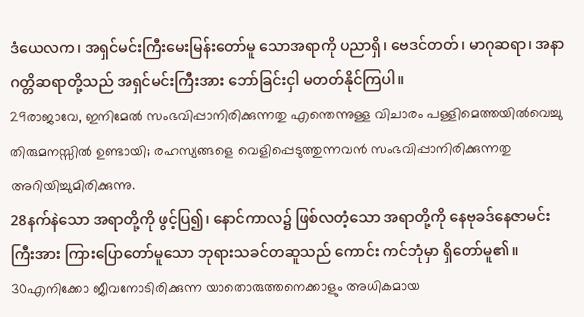ဒံယေလက၊ အရှင်မင်းကြီးမေးမြန်းတော်မူ သောအရာကို ပညာရှိ၊ ဗေဒင်တတ်၊ မာဂုဆရာ၊ အနာ ဂတ္တိဆရာတို့သည် အရှင်မင်းကြီးအား ဘော်ခြင်းငှါ မတတ်နိုင်ကြပါ။
29രാജാവേ, ഇനിമേല്‍ സംഭവിപ്പാനിരിക്കുന്നതു എന്തെന്നുള്ള വിചാരം പള്ളിമെത്തയില്‍വെച്ചു തിരുമനസ്സില്‍ ഉണ്ടായി; രഹസ്യങ്ങളെ വെളിപ്പെടുത്തുന്നവന്‍ സംഭവിപ്പാനിരിക്കുന്നതു അറിയിച്ചുമിരിക്കുന്നു.
28နက်နဲသော အရာတို့ကို ဖွင့်ပြ၍၊ နောင်ကာလ၌ ဖြစ်လတံ့သော အရာတို့ကို နေဗုခဒ်နေဇာမင်းကြီးအား ကြားပြောတော်မူသော ဘုရားသခင်တဆူသည် ကောင်း ကင်ဘုံမှာ ရှိတော်မူ၏။
30എനിക്കോ ജീവനോടിരിക്കുന്ന യാതൊരുത്തനെക്കാളും അധികമായ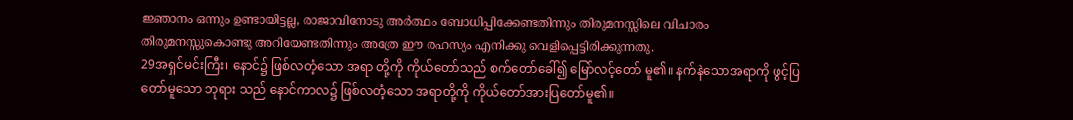ജ്ഞാനം ഒന്നും ഉണ്ടായിട്ടല്ല, രാജാവിനോടു അര്‍ത്ഥം ബോധിപ്പിക്കേണ്ടതിന്നും തിരുമനസ്സിലെ വിചാരം തിരുമനസ്സുകൊണ്ടു അറിയേണ്ടതിന്നും അത്രേ ഈ രഹസ്യം എനിക്കു വെളിപ്പെട്ടിരിക്കുന്നതു.
29အရှင်မင်းကြီး၊ နောင်၌ ဖြစ်လတံ့သော အရာ တို့ကို ကိုယ်တော်သည် စက်တော်ခေါ်၍ မြော်လင့်တော် မူ၏။ နက်နဲသောအရာကို ဖွင့်ပြတော်မူသော ဘုရား သည် နောင်ကာလ၌ ဖြစ်လတံ့သော အရာတို့ကို ကိုယ်တော်အားပြတော်မူ၏။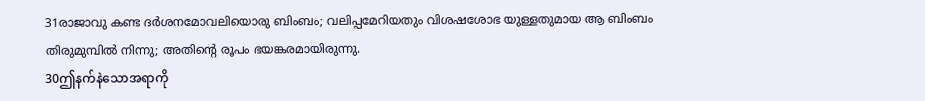31രാജാവു കണ്ട ദര്‍ശനമോവലിയൊരു ബിംബം; വലിപ്പമേറിയതും വിശഷശോഭ യുള്ളതുമായ ആ ബിംബം തിരുമുമ്പില്‍ നിന്നു; അതിന്റെ രൂപം ഭയങ്കരമായിരുന്നു.
30ဤနက်နဲသောအရာကို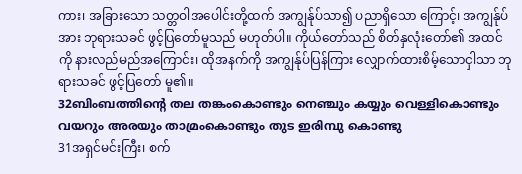ကား၊ အခြားသော သတ္တဝါအပေါင်းတို့ထက် အကျွန်ုပ်သာ၍ ပညာရှိသော ကြောင့်၊ အကျွန်ုပ်အား ဘုရားသခင် ဖွင့်ပြတော်မူသည် မဟုတ်ပါ။ ကိုယ်တော်သည် စိတ်နှလုံးတော်၏ အထင်ကို နားလည်မည်အကြောင်း၊ ထိုအနက်ကို အကျွန်ုပ်ပြန်ကြား လျှောက်ထားစိမ့်သောငှါသာ ဘုရားသခင် ဖွင့်ပြတော် မူ၏။
32ബിംബത്തിന്റെ തല തങ്കംകൊണ്ടും നെഞ്ചും കയ്യും വെള്ളികൊണ്ടും വയറും അരയും താമ്രംകൊണ്ടും തുട ഇരിമ്പു കൊണ്ടു
31အရှင်မင်းကြီး၊ စက်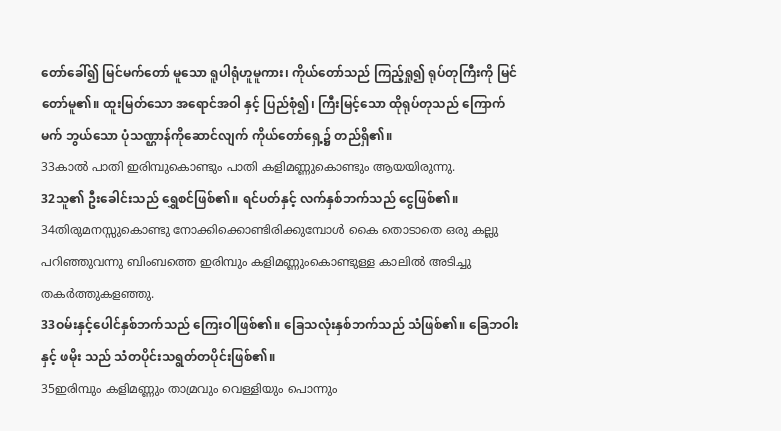တော်ခေါ်၍ မြင်မက်တော် မူသော ရူပါရုံဟူမူကား၊ ကိုယ်တော်သည် ကြည့်ရှု၍ ရုပ်တုကြီးကို မြင်တော်မူ၏။ ထူးမြတ်သော အရောင်အဝါ နှင့် ပြည်စုံ၍၊ ကြီးမြင့်သော ထိုရုပ်တုသည် ကြောက်မက် ဘွယ်သော ပုံသဏ္ဌာန်ကိုဆောင်လျက် ကိုယ်တော်ရှေ့၌ တည်ရှိ၏။
33കാല്‍ പാതി ഇരിമ്പുകൊണ്ടും പാതി കളിമണ്ണുകൊണ്ടും ആയയിരുന്നു.
32သူ၏ ဦးခေါင်းသည် ရွှေစင်ဖြစ်၏။ ရင်ပတ်နှင့် လက်နှစ်ဘက်သည် ငွေဖြစ်၏။
34തിരുമനസ്സുകൊണ്ടു നോക്കിക്കൊണ്ടിരിക്കുമ്പോള്‍ കൈ തൊടാതെ ഒരു കല്ലു പറിഞ്ഞുവന്നു ബിംബത്തെ ഇരിമ്പും കളിമണ്ണുംകൊണ്ടുള്ള കാലില്‍ അടിച്ചു തകര്‍ത്തുകളഞ്ഞു.
33ဝမ်းနှင့်ပေါင်နှစ်ဘက်သည် ကြေးဝါဖြစ်၏။ ခြေသလုံးနှစ်ဘက်သည် သံဖြစ်၏။ ခြေဘဝါးနှင့် ဖမိုး သည် သံတပိုင်းသရွတ်တပိုင်းဖြစ်၏။
35ഇരിമ്പും കളിമണ്ണും താമ്രവും വെള്ളിയും പൊന്നും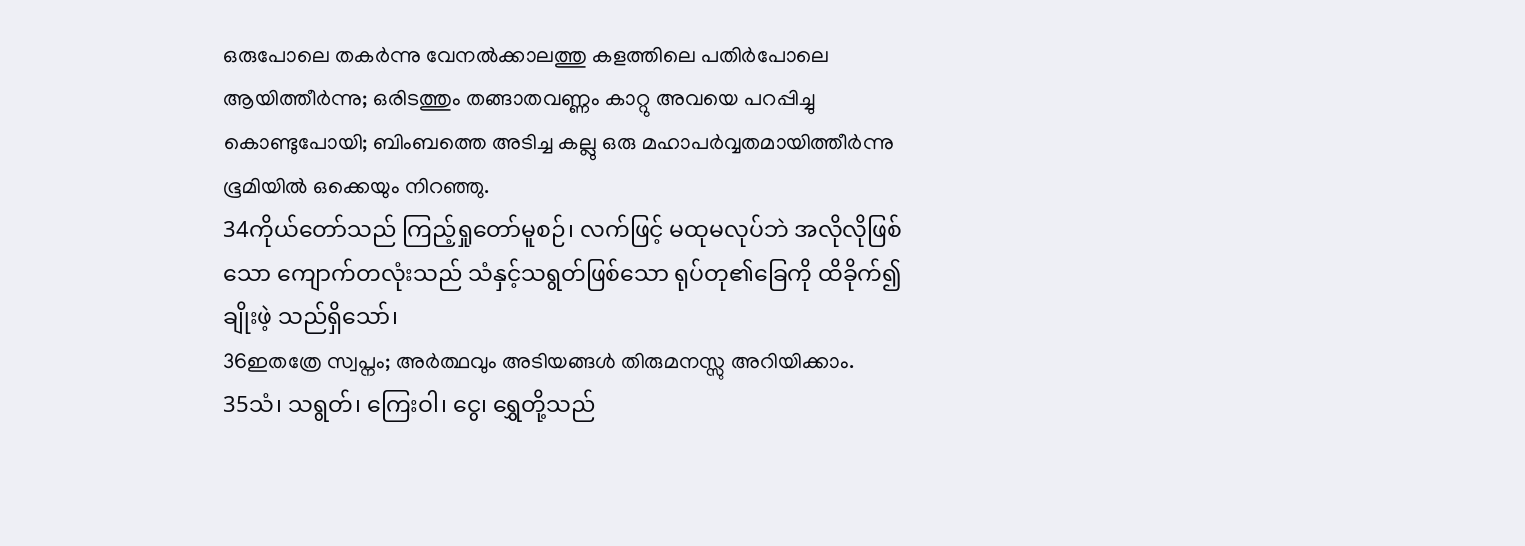ഒരുപോലെ തകര്‍ന്നു വേനല്‍ക്കാലത്തു കളത്തിലെ പതിര്‍പോലെ ആയിത്തീര്‍ന്നു; ഒരിടത്തും തങ്ങാതവണ്ണം കാറ്റു അവയെ പറപ്പിച്ചു കൊണ്ടുപോയി; ബിംബത്തെ അടിച്ച കല്ലു ഒരു മഹാപര്‍വ്വതമായിത്തീര്‍ന്നു ഭൂമിയില്‍ ഒക്കെയും നിറഞ്ഞു.
34ကိုယ်တော်သည် ကြည့်ရှုတော်မူစဉ်၊ လက်ဖြင့် မထုမလုပ်ဘဲ အလိုလိုဖြစ်သော ကျောက်တလုံးသည် သံနှင့်သရွတ်ဖြစ်သော ရုပ်တု၏ခြေကို ထိခိုက်၍ ချိုးဖဲ့ သည်ရှိသော်၊
36ഇതത്രേ സ്വപ്നം; അര്‍ത്ഥവും അടിയങ്ങള്‍ തിരുമനസ്സു അറിയിക്കാം.
35သံ၊ သရွတ်၊ ကြေးဝါ၊ ငွေ၊ ရွှေတို့သည်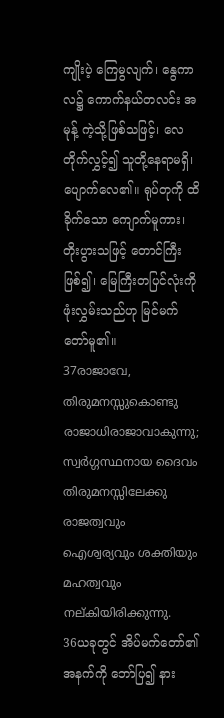ကျိုးပဲ့ ကြေမွလျက်၊ နွေကာလ၌ ကောက်နယ်တလင်း အမုန့် ကဲ့သို့ဖြစ်သဖြင့်၊ လေတိုက်လွှင့်၍ သူတို့နေရာမရှိ၊ ပျောက်လေ၏။ ရုပ်တုကို ထိခိုက်သော ကျောက်မူကား၊ တိုးပွားသဖြင့် တောင်ကြီးဖြစ်၍၊ မြေကြီးတပြင်လုံးကို ဖုံးလွှမ်းသည်ဟု မြင်မက်တော်မူ၏။
37രാജാവേ, തിരുമനസ്സുകൊണ്ടു രാജാധിരാജാവാകുന്നു; സ്വര്‍ഗ്ഗസ്ഥനായ ദൈവം തിരുമനസ്സിലേക്കു രാജത്വവും ഐശ്വര്യവും ശക്തിയും മഹത്വവും നല്കിയിരിക്കുന്നു.
36ယခုတွင် အိပ်မက်တော်၏အနက်ကို ဘော်ပြ၍ နား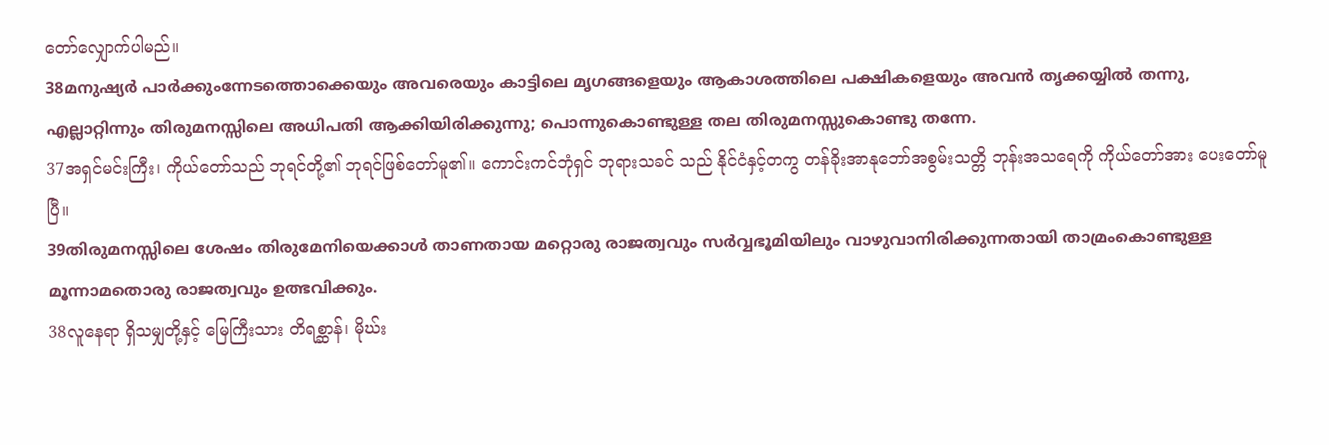တော်လျှောက်ပါမည်။
38മനുഷ്യര്‍ പാര്‍ക്കുംന്നേടത്തൊക്കെയും അവരെയും കാട്ടിലെ മൃഗങ്ങളെയും ആകാശത്തിലെ പക്ഷികളെയും അവന്‍ തൃക്കയ്യില്‍ തന്നു, എല്ലാറ്റിന്നും തിരുമനസ്സിലെ അധിപതി ആക്കിയിരിക്കുന്നു; പൊന്നുകൊണ്ടുള്ള തല തിരുമനസ്സുകൊണ്ടു തന്നേ.
37အရှင်မင်းကြီး၊ ကိုယ်တော်သည် ဘုရင်တို့၏ ဘုရင်ဖြစ်တော်မူ၏။ ကောင်းကင်ဘုံရှင် ဘုရားသခင် သည် နိုင်ငံနှင့်တကွ တန်ခိုးအာနုဘော်အစွမ်းသတ္တိ ဘုန်းအသရေကို ကိုယ်တော်အား ပေးတော်မူပြီ။
39തിരുമനസ്സിലെ ശേഷം തിരുമേനിയെക്കാള്‍ താണതായ മറ്റൊരു രാജത്വവും സര്‍വ്വഭൂമിയിലും വാഴുവാനിരിക്കുന്നതായി താമ്രംകൊണ്ടുള്ള മൂന്നാമതൊരു രാജത്വവും ഉത്ഭവിക്കും.
38လူနေရာ ရှိသမျှတို့နှင့် မြေကြီးသား တိရစ္ဆာန်၊ မိုဃ်း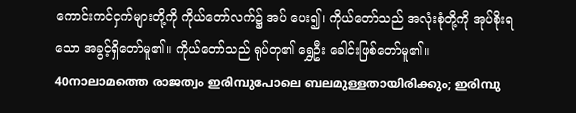ကောင်းကင်ငှက်များတို့ကို ကိုယ်တော်လက်၌ အပ် ပေး၍၊ ကိုယ်တော်သည် အလုံးစုံတို့ကို အုပ်စိုးရသော အခွင့်ရှိတော်မူ၏။ ကိုယ်တော်သည် ရုပ်တု၏ ရွှေဦး ခေါင်းဖြစ်တော်မူ၏။
40നാലാമത്തെ രാജത്വം ഇരിമ്പുപോലെ ബലമുള്ളതായിരിക്കും; ഇരിമ്പു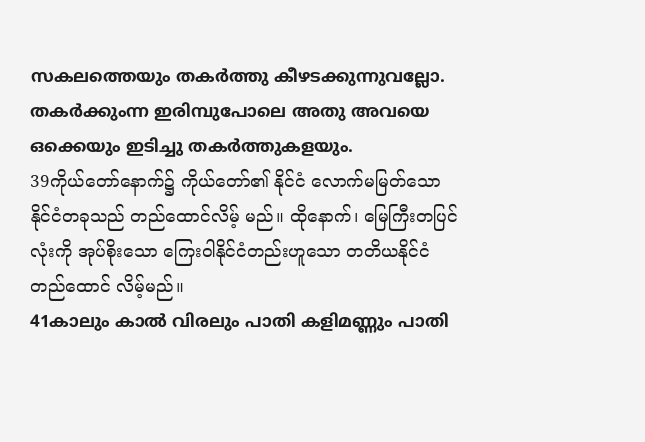സകലത്തെയും തകര്‍ത്തു കീഴടക്കുന്നുവല്ലോ. തകര്‍ക്കുംന്ന ഇരിമ്പുപോലെ അതു അവയെ ഒക്കെയും ഇടിച്ചു തകര്‍ത്തുകളയും.
39ကိုယ်တော်နောက်၌ ကိုယ်တော်၏ နိုင်ငံ လောက်မမြတ်သော နိုင်ငံတခုသည် တည်ထောင်လိမ့် မည်။ ထိုနောက်၊ မြေကြီးတပြင်လုံးကို အုပ်စိုးသော ကြေးဝါနိုင်ငံတည်းဟူသော တတိယနိုင်ငံတည်ထောင် လိမ့်မည်။
41കാലും കാല്‍ വിരലും പാതി കളിമണ്ണും പാതി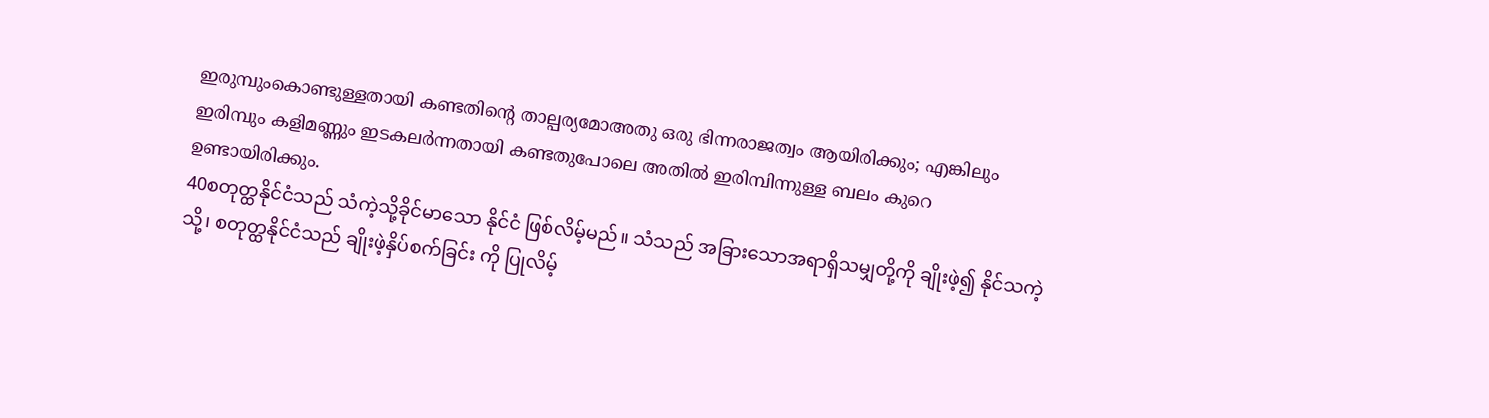ഇരുമ്പുംകൊണ്ടുള്ളതായി കണ്ടതിന്റെ താല്പര്യമോഅതു ഒരു ഭിന്നരാജത്വം ആയിരിക്കും; എങ്കിലും ഇരിമ്പും കളിമണ്ണും ഇടകലര്‍ന്നതായി കണ്ടതുപോലെ അതില്‍ ഇരിമ്പിന്നുള്ള ബലം കുറെ ഉണ്ടായിരിക്കും.
40စတုတ္ထနိုင်ငံသည် သံကဲ့သို့ခိုင်မာသော နိုင်ငံ ဖြစ်လိမ့်မည်။ သံသည် အခြားသောအရာရှိသမျှတို့ကို ချိုးဖဲ့၍ နိုင်သကဲ့သို့၊ စတုတ္ထနိုင်ငံသည် ချိုးဖဲ့နှိပ်စက်ခြင်း ကို ပြုလိမ့်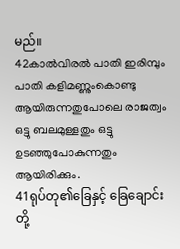မည်။
42കാല്‍വിരല്‍ പാതി ഇരിമ്പും പാതി കളിമണ്ണുംകൊണ്ടു ആയിരുന്നതുപോലെ രാജത്വം ഒട്ടു ബലമുള്ളതും ഒട്ടു ഉടഞ്ഞുപോകുന്നതും ആയിരിക്കും.
41ရုပ်တု၏ခြေနှင့် ခြေချောင်းတို့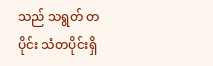သည် သရွတ် တပိုင်း သံတပိုင်းရှိ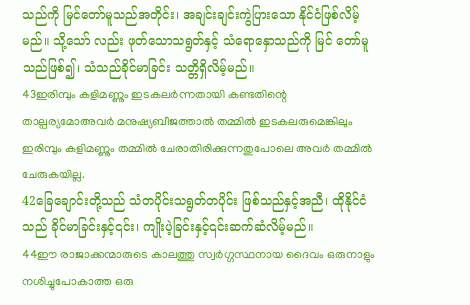သည်ကို မြင်တော်မူသည်အတိုင်း၊ အချင်းချင်းကွဲပြားသော နိုင်ငံဖြစ်လိမ့်မည်။ သို့သော် လည်း ဖုတ်သောသရွတ်နှင့် သံရောနှောသည်ကို မြင် တော်မူသည်ဖြစ်၍၊ သံသည်ခိုင်မာခြင်း သတ္တိရှိလိမ့်မည်။
43ഇരിമ്പും കളിമണ്ണും ഇടകലര്‍ന്നതായി കണ്ടതിന്റെ താല്പര്യമോഅവര്‍ മനുഷ്യബീജത്താല്‍ തമ്മില്‍ ഇടകലരുമെങ്കിലും ഇരിമ്പും കളിമണ്ണും തമ്മില്‍ ചേരാതിരിക്കുന്നതുപോലെ അവര്‍ തമ്മില്‍ ചേരുകയില്ല.
42ခြေချောင်းတို့သည် သံတပိုင်းသရွတ်တပိုင်း ဖြစ်သည်နှင့်အညီ၊ ထိုနိုင်ငံသည် ခိုင်မာခြင်းနှင့်၎င်း၊ ကျိုးပဲ့ခြင်းနှင့်၎င်းဆက်ဆံလိမ့်မည်။
44ഈ രാജാക്കന്മാരുടെ കാലത്തു സ്വര്‍ഗ്ഗസ്ഥനായ ദൈവം ഒരുനാളും നശിച്ചുപോകാത്ത ഒരു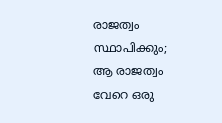രാജത്വം സ്ഥാപിക്കും; ആ രാജത്വം വേറെ ഒരു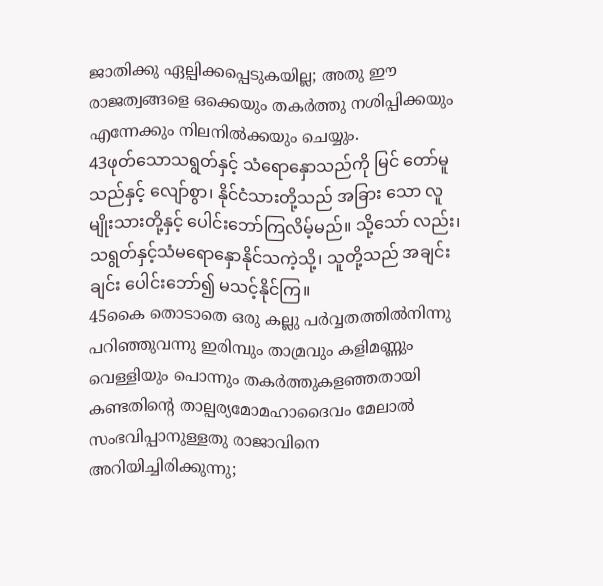ജാതിക്കു ഏല്പിക്കപ്പെടുകയില്ല; അതു ഈ രാജത്വങ്ങളെ ഒക്കെയും തകര്‍ത്തു നശിപ്പിക്കയും എന്നേക്കും നിലനില്‍ക്കയും ചെയ്യും.
43ဖုတ်သောသရွတ်နှင့် သံရောနှောသည်ကို မြင် တော်မူသည်နှင့် လျော်စွာ၊ နိုင်ငံသားတို့သည် အခြား သော လူမျိုးသားတို့နှင့် ပေါင်းဘော်ကြလိမ့်မည်။ သို့သော် လည်း၊ သရွတ်နှင့်သံမရောနှောနိုင်သကဲ့သို့၊ သူတို့သည် အချင်းချင်း ပေါင်းဘော်၍ မသင့်နိုင်ကြ။
45കൈ തൊടാതെ ഒരു കല്ലു പര്‍വ്വതത്തില്‍നിന്നു പറിഞ്ഞുവന്നു ഇരിമ്പും താമ്രവും കളിമണ്ണും വെള്ളിയും പൊന്നും തകര്‍ത്തുകളഞ്ഞതായി കണ്ടതിന്റെ താല്പര്യമോമഹാദൈവം മേലാല്‍ സംഭവിപ്പാനുള്ളതു രാജാവിനെ അറിയിച്ചിരിക്കുന്നു;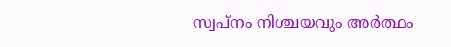സ്വപ്നം നിശ്ചയവും അര്‍ത്ഥം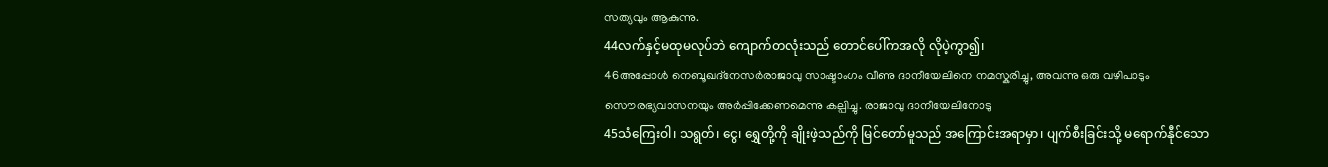സത്യവും ആകുന്നു.
44လက်နှင့်မထုမလုပ်ဘဲ ကျောက်တလုံးသည် တောင်ပေါ်ကအလို လိုပဲ့ကွာ၍၊
46അപ്പോള്‍ നെബൂഖദ്നേസര്‍രാജാവു സാഷ്ടാംഗം വീണു ദാനീയേലിനെ നമസ്കരിച്ചു, അവന്നു ഒരു വഴിപാടും സൌരഭ്യവാസനയും അര്‍പ്പിക്കേണമെന്നു കല്പിച്ചു. രാജാവു ദാനീയേലിനോടു
45သံကြေးဝါ၊ သရွတ်၊ ငွေ၊ ရွှေတို့ကို ချိုးဖဲ့သည်ကို မြင်တော်မူသည် အကြောင်းအရာမှာ၊ ပျက်စီးခြင်းသို့ မရောက်နီုင်သော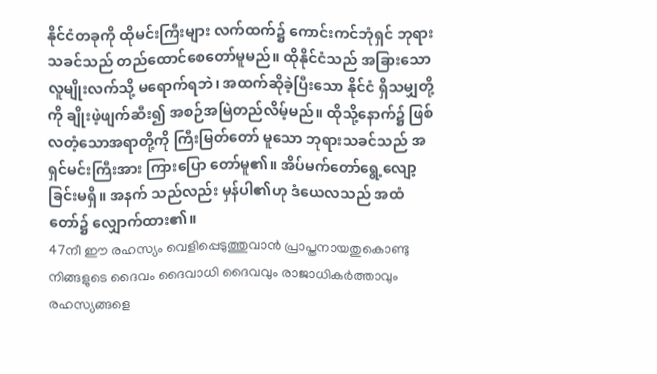နိုင်ငံတခုကို ထိုမင်းကြီးများ လက်ထက်၌ ကောင်းကင်ဘုံရှင် ဘုရားသခင်သည် တည်ထောင်စေတော်မူမည်။ ထိုနိုင်ငံသည် အခြားသော လူမျိုးလက်သို့ မရောက်ရဘဲ၊ အထက်ဆိုခဲ့ပြီးသော နိုင်ငံ ရှိသမျှတို့ကို ချိုးဖဲ့ဖျက်ဆီး၍ အစဉ်အမြဲတည်လိမ့်မည်။ ထိုသို့နောက်၌ ဖြစ်လတံ့သောအရာတို့ကို ကြီးမြတ်တော် မူသော ဘုရားသခင်သည် အရှင်မင်းကြီးအား ကြားပြော တော်မူ၏။ အိပ်မက်တော်ရွေ့လျော့ခြင်းမရှိ။ အနက် သည်လည်း မှန်ပါ၏ဟု ဒံယေလသည် အထံတော်၌ လျှောက်ထား၏။
47നീ ഈ രഹസ്യം വെളിപ്പെടുത്തുവാന്‍ പ്രാപ്തനായതുകൊണ്ടു നിങ്ങളുടെ ദൈവം ദൈവാധി ദൈവവും രാജാധികര്‍ത്താവും രഹസ്യങ്ങളെ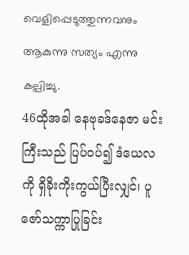വെളിപ്പെടുത്തുന്നവനും ആകുന്നു സത്യം എന്നു കല്പിച്ചു.
46ထိုအခါ နေဗုခဒ်နေဇာ မင်းကြီးသည် ပြပ်ဝပ်၍ ဒံယေလကို ရှိခိုးကိုးကွယ်ပြီးလျှင်၊ ပူဇော်သက္ကာပြုခြင်း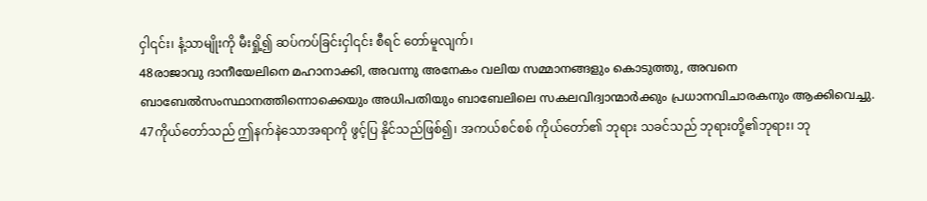ငှါ၎င်း၊ နံ့သာမျိုးကို မီးရှို့၍ ဆပ်ကပ်ခြင်းငှါ၎င်း စီရင် တော်မူလျက်၊
48രാജാവു ദാനീയേലിനെ മഹാനാക്കി, അവന്നു അനേകം വലിയ സമ്മാനങ്ങളും കൊടുത്തു, അവനെ ബാബേല്‍സംസ്ഥാനത്തിന്നൊക്കെയും അധിപതിയും ബാബേലിലെ സകലവിദ്വാന്മാര്‍ക്കും പ്രധാനവിചാരകനും ആക്കിവെച്ചു.
47ကိုယ်တော်သည် ဤနက်နဲသောအရာကို ဖွင့်ပြ နိုင်သည်ဖြစ်၍၊ အကယ်စင်စစ် ကိုယ်တော်၏ ဘုရား သခင်သည် ဘုရားတို့၏ဘုရား၊ ဘု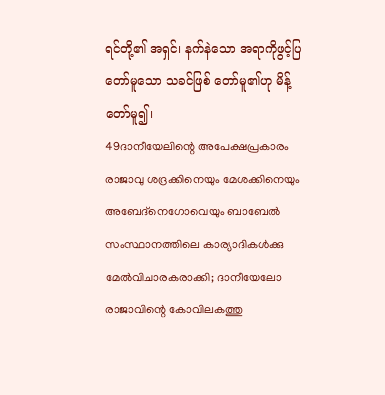ရင်တို့၏ အရှင်၊ နက်နဲသော အရာကိုဖွင့်ပြတော်မူသော သခင်ဖြစ် တော်မူ၏ဟု မိန့်တော်မူ၍၊
49ദാനീയേലിന്റെ അപേക്ഷപ്രകാരം രാജാവു ശദ്രക്കിനെയും മേശക്കിനെയും അബേദ്നെഗോവെയും ബാബേല്‍ സംസ്ഥാനത്തിലെ കാര്യാദികള്‍ക്കു മേല്‍വിചാരകരാക്കി; ദാനീയേലോ രാജാവിന്റെ കോവിലകത്തു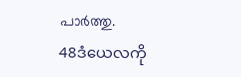പാര്‍ത്തു.
48ဒံယေလကို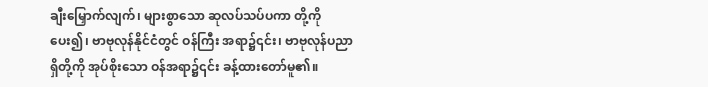ချီးမြှောက်လျက်၊ များစွာသော ဆုလပ်သပ်ပကာ တို့ကိုပေး၍၊ ဗာဗုလုန်နိုင်ငံတွင် ဝန်ကြီး အရာ၌၎င်း၊ ဗာဗုလုန်ပညာရှိတို့ကို အုပ်စိုးသော ဝန်အရာ၌၎င်း ခန့်ထားတော်မူ၏။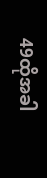49ထိုအခါ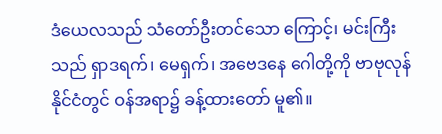ဒံယေလသည် သံတော်ဦးတင်သော ကြောင့်၊ မင်းကြီးသည် ရှာဒရက်၊ မေရှက်၊ အဗေဒနေ ဂေါတို့ကို ဗာဗုလုန်နိုင်ငံတွင် ဝန်အရာ၌ ခန့်ထားတော် မူ၏။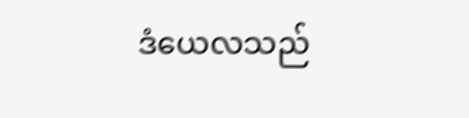ဒံယေလသည်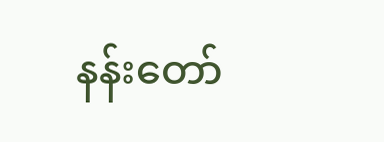နန်းတော်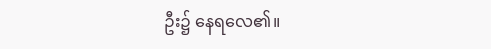ဦး၌ နေရလေ၏။